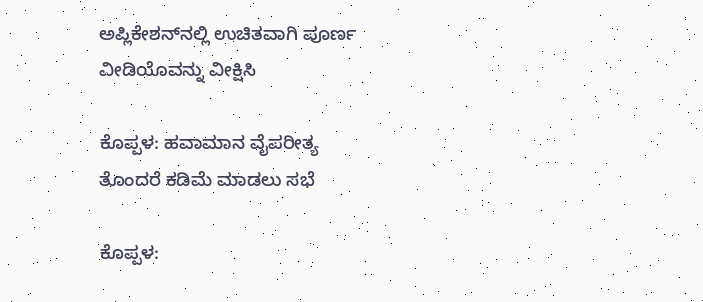ಅಪ್ಲಿಕೇಶನ್‌ನಲ್ಲಿ ಉಚಿತವಾಗಿ ಪೂರ್ಣ ವೀಡಿಯೊವನ್ನು ವೀಕ್ಷಿಸಿ

ಕೊಪ್ಪಳ: ಹವಾಮಾನ ವೈಪರೀತ್ಯ ತೊಂದರೆ ಕಡಿಮೆ ಮಾಡಲು ಸಭೆ

ಕೊಪ್ಪಳ: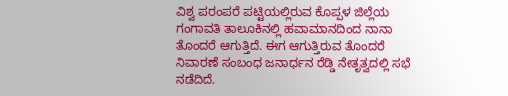ವಿಶ್ವ ಪರಂಪರೆ ಪಟ್ಟಿಯಲ್ಲಿರುವ ಕೊಪ್ಪಳ ಜಿಲ್ಲೆಯ ಗಂಗಾವತಿ ತಾಲೂಕಿನಲ್ಲಿ ಹವಾಮಾನದಿಂದ ನಾನಾ ತೊಂದರೆ ಆಗುತ್ತಿದೆ. ಈಗ ಆಗುತ್ತಿರುವ ತೊಂದರೆ ನಿವಾರಣೆ ಸಂಬಂಧ ಜನಾರ್ಧನ ರೆಡ್ಡಿ ನೇತೃತ್ವದಲ್ಲಿ ಸಭೆ ನಡೆದಿದೆ.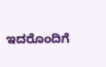ಇದರೊಂದಿಗೆ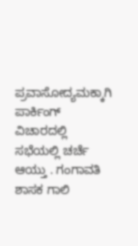ಪ್ರವಾಸೋದ್ಯಮಕ್ಕಾಗಿ ಪಾರ್ಕಿಂಗ್ ವಿಚಾರದಲ್ಲಿ ಸಭೆಯಲ್ಲಿ ಚರ್ಚೆ ಆಯ್ತು . ಗಂಗಾವತಿ ಶಾಸಕ ಗಾಲಿ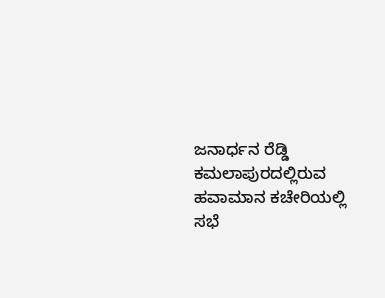ಜನಾರ್ಧನ ರೆಡ್ಡಿ ಕಮಲಾಪುರದಲ್ಲಿರುವ ಹವಾಮಾನ ಕಚೇರಿಯಲ್ಲಿ ಸಭೆ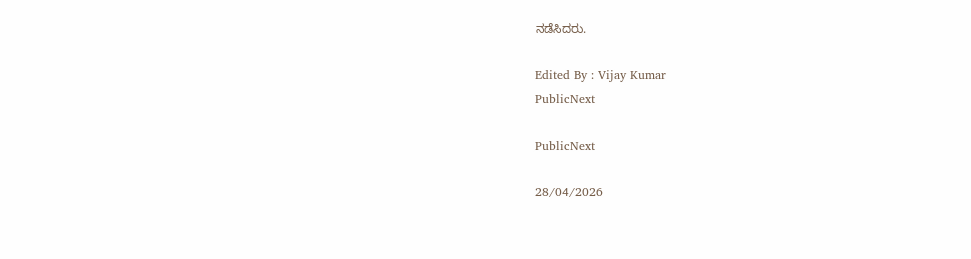ನಡೆಸಿದರು.

Edited By : Vijay Kumar
PublicNext

PublicNext

28/04/2026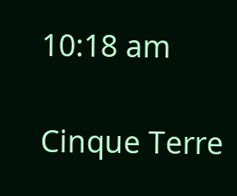10:18 am

Cinque Terre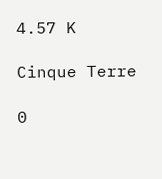4.57 K

Cinque Terre

0